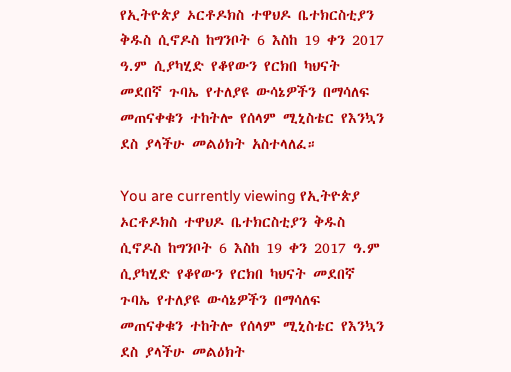የኢትዮጵያ ኦርቶዶክስ ተዋህዶ ቤተክርስቲያን ቅዱስ ሲኖዶስ ከግንቦት 6 እስከ 19 ቀን 2017 ዓ.ም ሲያካሂድ የቆየውን የርክበ ካህናት መደበኛ ጉባኤ የተለያዩ ውሳኔዎችን በማሳለፍ መጠናቀቁን ተከትሎ የሰላም ሚኒስቴር የእንኳን ደስ ያላችሁ መልዕክት አስተላለፈ።

You are currently viewing የኢትዮጵያ ኦርቶዶክስ ተዋህዶ ቤተክርስቲያን ቅዱስ ሲኖዶስ ከግንቦት 6 እስከ 19 ቀን 2017 ዓ.ም ሲያካሂድ የቆየውን የርክበ ካህናት መደበኛ ጉባኤ የተለያዩ ውሳኔዎችን በማሳለፍ መጠናቀቁን ተከትሎ የሰላም ሚኒስቴር የእንኳን ደስ ያላችሁ መልዕክት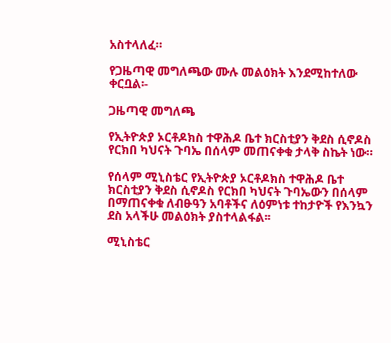አስተላለፈ።

የጋዜጣዊ መግለጫው ሙሉ መልዕክት እንደሚከተለው ቀርቧል፡-

ጋዜጣዊ መግለጫ

የኢትዮጵያ ኦርቶዶክስ ተዋሕዶ ቤተ ክርስቲያን ቅደስ ሲኖዶስ የርክበ ካህናት ጉባኤ በሰላም መጠናቀቁ ታላቅ ስኬት ነው።

የሰላም ሚኒስቴር የኢትዮጵያ ኦርቶዶክስ ተዋሕዶ ቤተ ክርስቲያን ቅደስ ሲኖዶስ የርክበ ካህናት ጉባኤውን በሰላም በማጠናቀቁ ለብፁዓን አባቶችና ለዕምነቱ ተከታዮች የእንኳን ደስ አላችሁ መልዕክት ያስተላልፋል፡፡

ሚኒስቴር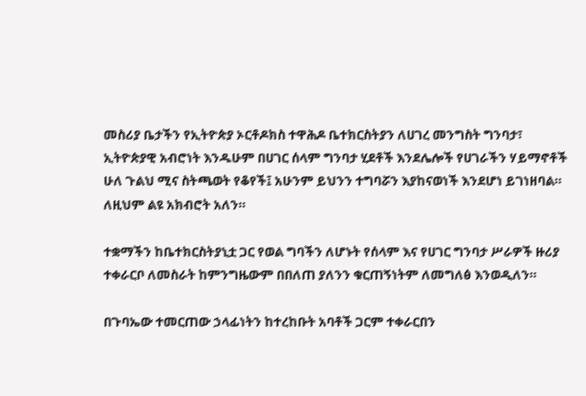መስሪያ ቤታችን የኢትዮጵያ ኦርቶዶክስ ተዋሕዶ ቤተክርስትያን ለሀገረ መንግስት ግንባታ፣ ኢትዮጵያዊ አብሮነት እንዱሁም በሀገር ሰላም ግንባታ ሂደቶች እንደሌሎች የሀገራችን ሃይማኖቶች ሁለ ጉልህ ሚና ስትጫወት የቆየች፤ አሁንም ይህንን ተግባሯን እያከናወነች እንደሆነ ይገነዘባል። ለዚህም ልዩ አክብሮት አለን።

ተቋማችን ከቤተክርስትያኒቷ ጋር የወል ግባችን ለሆኑት የሰላም እና የሀገር ግንባታ ሥራዎች ዙሪያ ተቀራርቦ ለመስራት ከምንግዜውም በበለጠ ያለንን ቁርጠኝነትም ለመግለፅ እንወዲለን።

በጉባኤው ተመርጠው ኃላፊነትን ከተረከቡት አባቶች ጋርም ተቀራርበን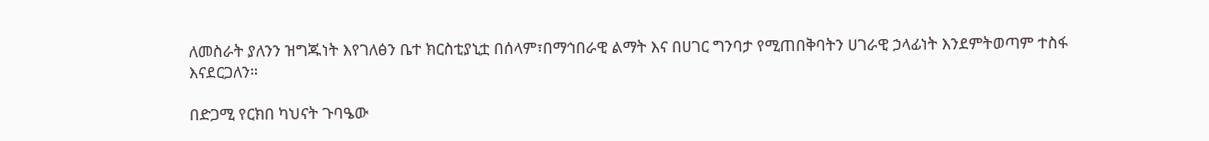ለመስራት ያለንን ዝግጁነት እየገለፅን ቤተ ክርስቲያኒቷ በሰላም፣በማኅበራዊ ልማት እና በሀገር ግንባታ የሚጠበቅባትን ሀገራዊ ኃላፊነት እንደምትወጣም ተስፋ እናደርጋለን።

በድጋሚ የርክበ ካህናት ጉባዔው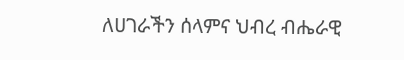ለሀገራችን ሰላምና ህብረ ብሔራዊ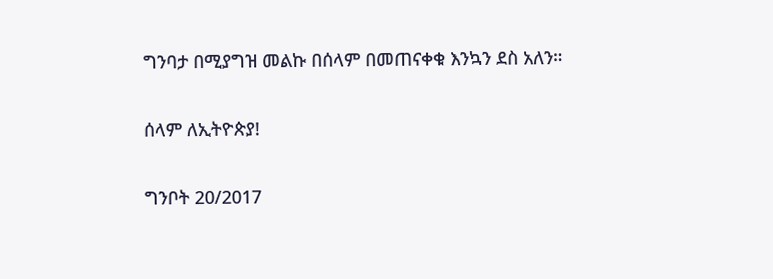ግንባታ በሚያግዝ መልኩ በሰላም በመጠናቀቁ እንኳን ደስ አለን።

ሰላም ለኢትዮጵያ!

ግንቦት 20/2017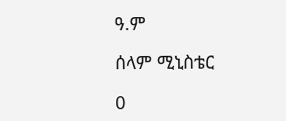ዓ.ም

ሰላም ሚኒስቴር

0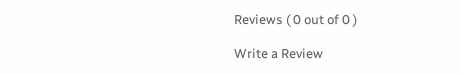Reviews ( 0 out of 0 )

Write a Review